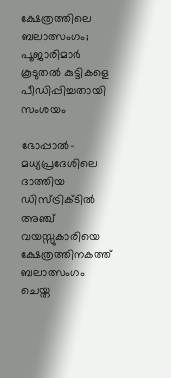ക്ഷേത്രത്തിലെ ബലാത്സംഗം; പൂജാരിമാര്‍ കൂടുതല്‍ കുട്ടികളെ പീഡിപ്പിച്ചതായി സംശയം

ഭോപ്പാല്‍- മധ്യപ്രദേശിലെ ദാത്തിയ ഡിസ്ട്രിക്ടില്‍ അഞ്ച് വയസ്സുകാരിയെ ക്ഷേത്രത്തിനകത്ത് ബലാത്സംഗം ചെയ്ത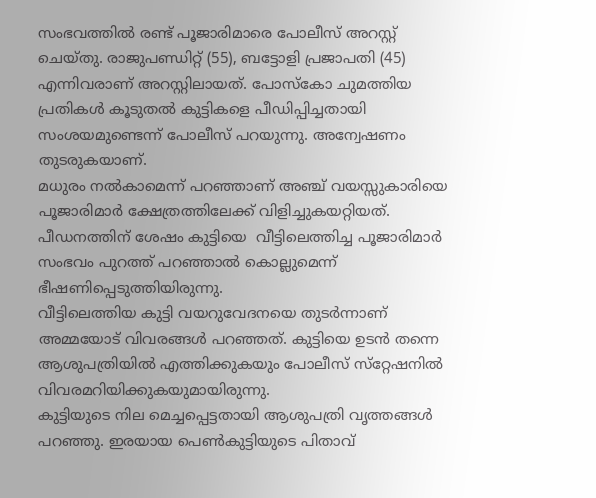സംഭവത്തില്‍ രണ്ട് പൂജാരിമാരെ പോലീസ് അറസ്റ്റ് ചെയ്തു. രാജുപണ്ഡിറ്റ് (55), ബട്ടോളി പ്രജാപതി (45) എന്നിവരാണ് അറസ്റ്റിലായത്. പോസ്‌കോ ചുമത്തിയ പ്രതികള്‍ കൂടുതല്‍ കുട്ടികളെ പീഡിപ്പിച്ചതായി സംശയമുണ്ടെന്ന് പോലീസ് പറയുന്നു. അന്വേഷണം തുടരുകയാണ്.
മധുരം നല്‍കാമെന്ന് പറഞ്ഞാണ് അഞ്ച് വയസ്സുകാരിയെ പൂജാരിമാര്‍ ക്ഷേത്രത്തിലേക്ക് വിളിച്ചുകയറ്റിയത്. പീഡനത്തിന് ശേഷം കുട്ടിയെ  വീട്ടിലെത്തിച്ച പൂജാരിമാര്‍ സംഭവം പുറത്ത് പറഞ്ഞാല്‍ കൊല്ലുമെന്ന് ഭീഷണിപ്പെടുത്തിയിരുന്നു.
വീട്ടിലെത്തിയ കുട്ടി വയറുവേദനയെ തുടര്‍ന്നാണ് അമ്മയോട് വിവരങ്ങള്‍ പറഞ്ഞത്. കുട്ടിയെ ഉടന്‍ തന്നെ ആശുപത്രിയില്‍ എത്തിക്കുകയും പോലീസ് സ്‌റ്റേഷനില്‍ വിവരമറിയിക്കുകയുമായിരുന്നു.
കുട്ടിയുടെ നില മെച്ചപ്പെട്ടതായി ആശുപത്രി വൃത്തങ്ങള്‍ പറഞ്ഞു. ഇരയായ പെണ്‍കുട്ടിയുടെ പിതാവ്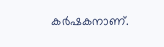കര്‍ഷകനാണ്.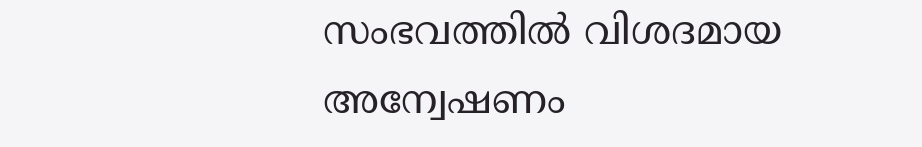സംഭവത്തില്‍ വിശദമായ അന്വേഷണം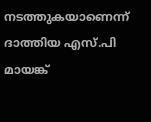നടത്തുകയാണെന്ന് ദാത്തിയ എസ്.പി മായങ്ക്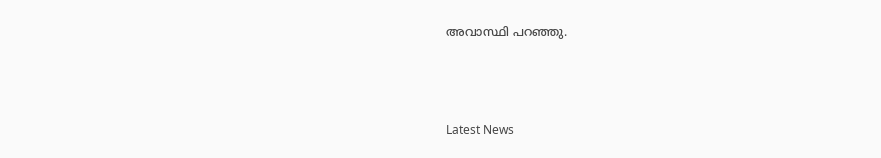അവാസ്ഥി പറഞ്ഞു.



Latest News